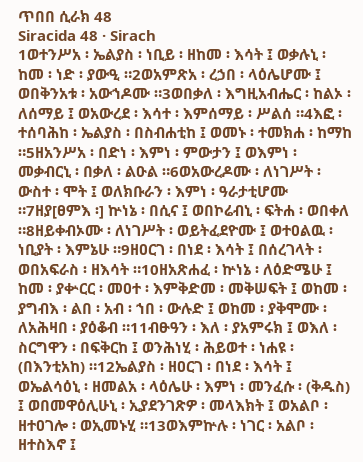ጥበበ ሲራክ 48
Siracida 48 · Sirach
1ወተንሥአ ፡ ኤልያስ ፡ ነቢይ ፡ ዘከመ ፡ እሳት ፤ ወቃሉኒ ፡ ከመ ፡ ነድ ፡ ያውዒ ።2ወአምጽአ ፡ ረኃበ ፡ ላዕሌሆሙ ፤ ወበቅንአቱ ፡ አውኀዶሙ ።3ወበቃለ ፡ እግዚአብሔር ፡ ከልኦ ፡ ለሰማይ ፤ ወአውረደ ፡ እሳተ ፡ እምሰማይ ፡ ሥልሰ ።4እፎ ፡ ተሰባሕከ ፡ ኤልያስ ፡ በስብሐቲከ ፤ ወመኑ ፡ ተመክሐ ፡ ከማከ ።5ዘአንሥአ ፡ በድነ ፡ እምነ ፡ ምውታን ፤ ወእምነ ፡ መቃብርኒ ፡ በቃለ ፡ ልዑል ።6ወአውረዶሙ ፡ ለነገሥት ፡ ውስተ ፡ ሞት ፤ ወለክቡራን ፡ እምነ ፡ ዓራታቲሆሙ ።7ዘያ[ፀምእ ፡] ኵነኔ ፡ በሲና ፤ ወበኮሬብኒ ፡ ፍትሐ ፡ ወበቀለ ።8ዘይቀብኦሙ ፡ ለነገሥት ፡ ወይትፈደዮሙ ፤ ወተዐልዉ ፡ ነቢያት ፡ እምኔሁ ።9ዘዐርገ ፡ በነደ ፡ እሳት ፤ በሰረገላት ፡ ወበአፍራስ ፡ ዘእሳት ።10ዘአጽሐፈ ፡ ኵነኔ ፡ ለዕድሜሁ ፤ ከመ ፡ ያቍርር ፡ መዐተ ፡ እምቅድመ ፡ መቅሠፍት ፤ ወከመ ፡ ያግብእ ፡ ልበ ፡ አብ ፡ ኀበ ፡ ውሉድ ፤ ወከመ ፡ ያቅሞሙ ፡ ለአሕዛበ ፡ ያዕቆብ ።11ብፁዓን ፡ እለ ፡ ያአምሩክ ፤ ወእለ ፡ ስርግዋን ፡ በፍቅርከ ፤ ወንሕነሂ ፡ ሕይወተ ፡ ነሐዩ ፡ (በእንቲአከ) ።12ኤልያስ ፡ ዘዐርገ ፡ በነደ ፡ እሳት ፤ ወኤልሳዕኒ ፡ ዘመልአ ፡ ላዕሌሁ ፡ እምነ ፡ መንፈሱ ፡ (ቅዱስ) ፤ ወበመዋዕሊሁኒ ፡ ኢያደንገጽዎ ፡ መላእክት ፤ ወአልቦ ፡ ዘተዐገሎ ፡ ወኢመኑሂ ።13ወእምኵሉ ፡ ነገር ፡ አልቦ ፡ ዘተስእኖ ፤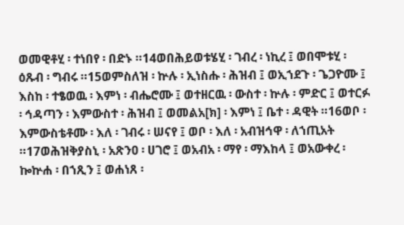ወመዊቶሂ ፡ ተነበየ ፡ በድኑ ።14ወበሕይወቱሄሂ ፡ ገብረ ፡ ነኪረ ፤ ወበሞቱሂ ፡ ዕጹብ ፡ ግብሩ ።15ወምስለዝ ፡ ኵሉ ፡ ኢነስሑ ፡ ሕዝብ ፤ ወኢኀደጉ ፡ ጌጋዮሙ ፤ እስከ ፡ ተፄወዉ ፡ እምነ ፡ ብሔሮሙ ፤ ወተዘርዉ ፡ ውስተ ፡ ኵሉ ፡ ምድር ፤ ወተርፉ ፡ ኅዳጣን ፡ እምውስተ ፡ ሕዝብ ፤ ወመልአ[ክ] ፡ እምነ ፤ ቤተ ፡ ዳዊት ።16ወቦ ፡ እምውስቴቶሙ ፡ እለ ፡ ገብሩ ፡ ሠናየ ፤ ወቦ ፡ እለ ፡ አብዝኅዋ ፡ ለኀጢአት ።17ወሕዝቅያስኒ ፡ አጽንዐ ፡ ሀገሮ ፤ ወአብአ ፡ ማየ ፡ ማእከላ ፤ ወአውቀረ ፡ ኰኵሐ ፡ በኀጺን ፤ ወሐነጸ ፡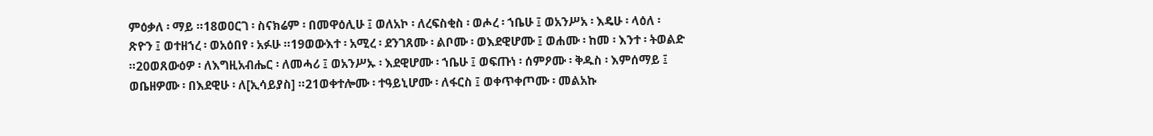ምዕቃለ ፡ ማይ ።18ወዐርገ ፡ ስናክሬም ፡ በመዋዕሊሁ ፤ ወለአኮ ፡ ለረፍስቂስ ፡ ወሖረ ፡ ኀቤሁ ፤ ወአንሥአ ፡ እዴሁ ፡ ላዕለ ፡ ጽዮን ፤ ወተዘኀረ ፡ ወአዕበየ ፡ አፉሁ ።19ወውእተ ፡ አሚረ ፡ ደንገጸሙ ፡ ልቦሙ ፡ ወእደዊሆሙ ፤ ወሐሙ ፡ ከመ ፡ እንተ ፡ ትወልድ ።20ወጸውዕዎ ፡ ለእግዚአብሔር ፡ ለመሓሪ ፤ ወአንሥኡ ፡ እደዊሆሙ ፡ ኀቤሁ ፤ ወፍጡነ ፡ ሰምዖሙ ፡ ቅዱስ ፡ እምሰማይ ፤ ወቤዘዎሙ ፡ በእደዊሁ ፡ ለ[ኢሳይያስ] ።21ወቀተሎሙ ፡ ተዓይኒሆሙ ፡ ለፋርስ ፤ ወቀጥቀጦሙ ፡ መልአኩ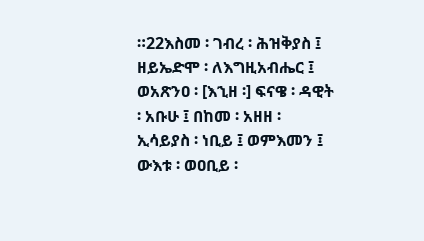።22እስመ ፡ ገብረ ፡ ሕዝቅያስ ፤ ዘይኤድሞ ፡ ለእግዚአብሔር ፤ ወአጽንዐ ፡ [እኂዘ ፡] ፍናዌ ፡ ዳዊት ፡ አቡሁ ፤ በከመ ፡ አዘዘ ፡ ኢሳይያስ ፡ ነቢይ ፤ ወምእመን ፤ ውእቱ ፡ ወዐቢይ ፡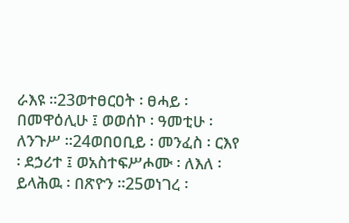ራእዩ ።23ወተፀርዐት ፡ ፀሓይ ፡ በመዋዕሊሁ ፤ ወወሰኮ ፡ ዓመቲሁ ፡ ለንጉሥ ።24ወበዐቢይ ፡ መንፈስ ፡ ርእየ ፡ ደኃሪተ ፤ ወአስተፍሥሖሙ ፡ ለእለ ፡ ይላሕዉ ፡ በጽዮን ።25ወነገረ ፡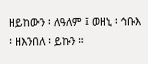ዘይከውን ፡ ለዓለም ፤ ወዘኒ ፡ ኅቡእ ፡ ዘእንበለ ፡ ይኩን ።